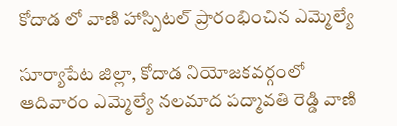కోదాడ లో వాణి హాస్పిటల్‌ ప్రారంభించిన ఎమ్మెల్యే

సూర్యాపేట జిల్లా, కోదాడ నియోజకవర్గంలో ఆదివారం ఎమ్మెల్యే నలమాద పద్మావతి రెడ్డి వాణి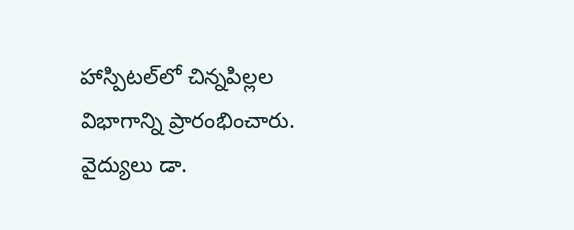హాస్పిటల్‌లో చిన్నపిల్లల విభాగాన్ని ప్రారంభించారు. వైద్యులు డా.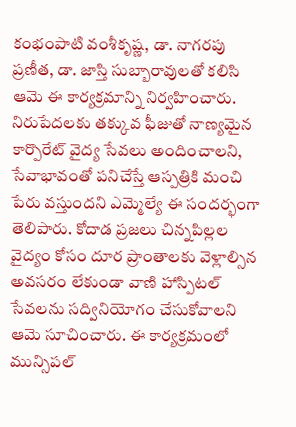కంభంపాటి వంశీకృష్ణ, డా. నాగరపు ప్రణీత, డా. జాస్తి సుబ్బారావులతో కలిసి ఆమె ఈ కార్యక్రమాన్ని నిర్వహించారు. నిరుపేదలకు తక్కువ ఫీజుతో నాణ్యమైన కార్పొరేట్ వైద్య సేవలు అందించాలని, సేవాభావంతో పనిచేస్తే ఆస్పత్రికి మంచి పేరు వస్తుందని ఎమ్మెల్యే ఈ సందర్భంగా తెలిపారు. కోదాడ ప్రజలు చిన్నపిల్లల వైద్యం కోసం దూర ప్రాంతాలకు వెళ్లాల్సిన అవసరం లేకుండా వాణి హాస్పిటల్ సేవలను సద్వినియోగం చేసుకోవాలని ఆమె సూచించారు. ఈ కార్యక్రమంలో మున్సిపల్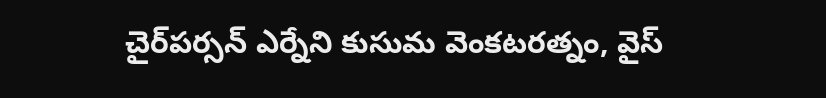చైర్‌పర్సన్ ఎర్నేని కుసుమ వెంకటరత్నం, వైస్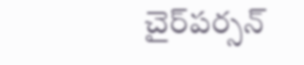చైర్‌పర్సన్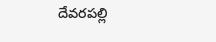దేవరపల్లి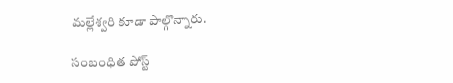మల్లేశ్వరి కూడా పాల్గొన్నారు.

సంబంధిత పోస్ట్